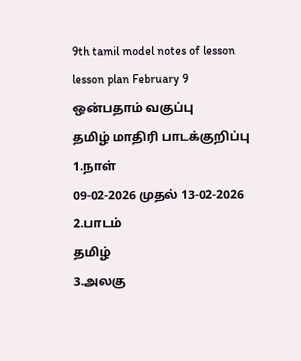9th tamil model notes of lesson
lesson plan February 9
ஒன்பதாம் வகுப்பு
தமிழ் மாதிரி பாடக்குறிப்பு
1.நாள்
09-02-2026 முதல் 13-02-2026
2.பாடம்
தமிழ்
3.அலகு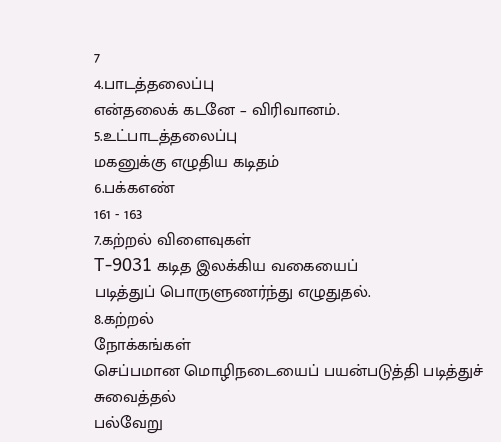7
4.பாடத்தலைப்பு
என்தலைக் கடனே – விரிவானம்.
5.உட்பாடத்தலைப்பு
மகனுக்கு எழுதிய கடிதம்
6.பக்கஎண்
161 - 163
7.கற்றல் விளைவுகள்
T-9031 கடித இலக்கிய வகையைப்
படித்துப் பொருளுணர்ந்து எழுதுதல்.
8.கற்றல்
நோக்கங்கள்
செப்பமான மொழிநடையைப் பயன்படுத்தி படித்துச் சுவைத்தல்
பல்வேறு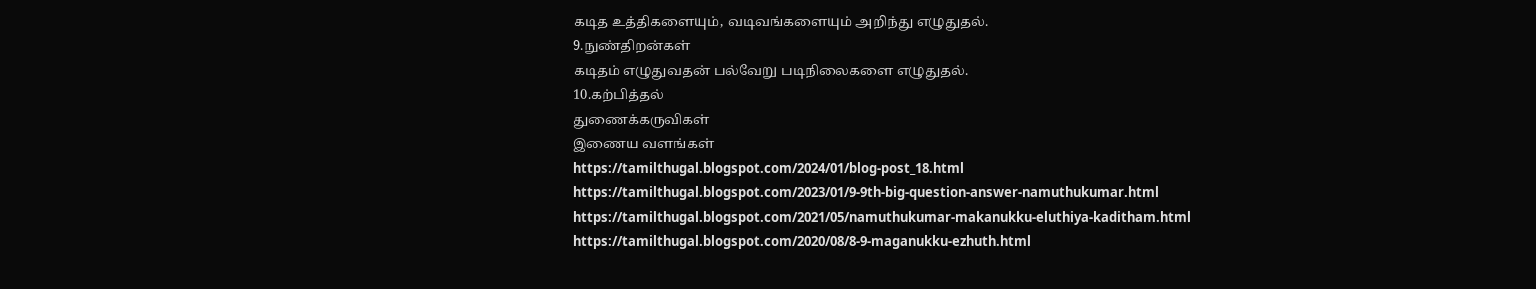கடித உத்திகளையும், வடிவங்களையும் அறிந்து எழுதுதல்.
9.நுண்திறன்கள்
கடிதம் எழுதுவதன் பல்வேறு படிநிலைகளை எழுதுதல்.
10.கற்பித்தல்
துணைக்கருவிகள்
இணைய வளங்கள்
https://tamilthugal.blogspot.com/2024/01/blog-post_18.html
https://tamilthugal.blogspot.com/2023/01/9-9th-big-question-answer-namuthukumar.html
https://tamilthugal.blogspot.com/2021/05/namuthukumar-makanukku-eluthiya-kaditham.html
https://tamilthugal.blogspot.com/2020/08/8-9-maganukku-ezhuth.html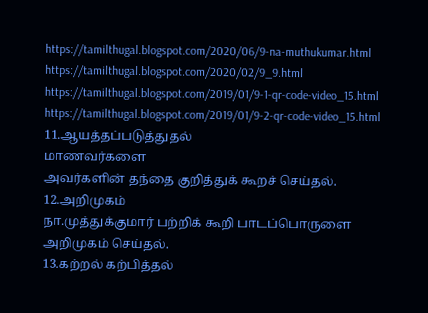https://tamilthugal.blogspot.com/2020/06/9-na-muthukumar.html
https://tamilthugal.blogspot.com/2020/02/9_9.html
https://tamilthugal.blogspot.com/2019/01/9-1-qr-code-video_15.html
https://tamilthugal.blogspot.com/2019/01/9-2-qr-code-video_15.html
11.ஆயத்தப்படுத்துதல்
மாணவர்களை
அவர்களின் தந்தை குறித்துக் கூறச் செய்தல்.
12.அறிமுகம்
நா.முத்துக்குமார் பற்றிக் கூறி பாடப்பொருளை அறிமுகம் செய்தல்.
13.கற்றல் கற்பித்தல்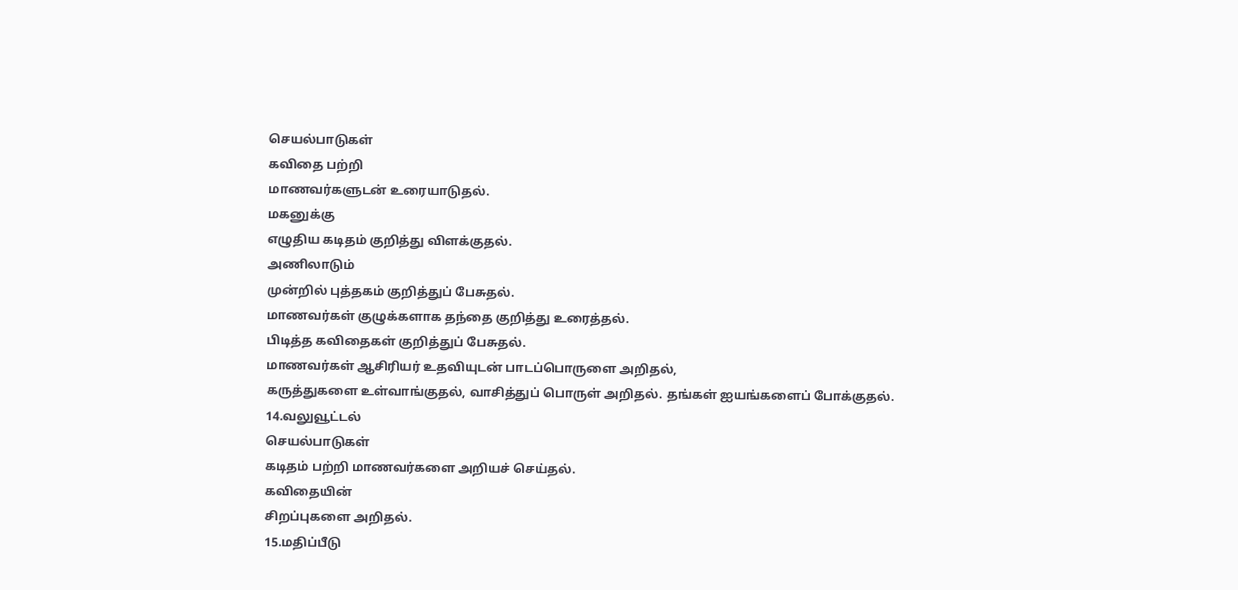செயல்பாடுகள்
கவிதை பற்றி
மாணவர்களுடன் உரையாடுதல்.
மகனுக்கு
எழுதிய கடிதம் குறித்து விளக்குதல்.
அணிலாடும்
முன்றில் புத்தகம் குறித்துப் பேசுதல்.
மாணவர்கள் குழுக்களாக தந்தை குறித்து உரைத்தல்.
பிடித்த கவிதைகள் குறித்துப் பேசுதல்.
மாணவர்கள் ஆசிரியர் உதவியுடன் பாடப்பொருளை அறிதல்,
கருத்துகளை உள்வாங்குதல், வாசித்துப் பொருள் அறிதல். தங்கள் ஐயங்களைப் போக்குதல்.
14.வலுவூட்டல்
செயல்பாடுகள்
கடிதம் பற்றி மாணவர்களை அறியச் செய்தல்.
கவிதையின்
சிறப்புகளை அறிதல்.
15.மதிப்பீடு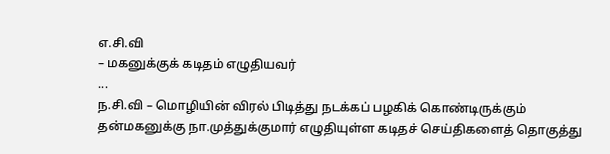எ.சி.வி
– மகனுக்குக் கடிதம் எழுதியவர்
...
ந.சி.வி – மொழியின் விரல் பிடித்து நடக்கப் பழகிக் கொண்டிருக்கும்
தன்மகனுக்கு நா.முத்துக்குமார் எழுதியுள்ள கடிதச் செய்திகளைத் தொகுத்து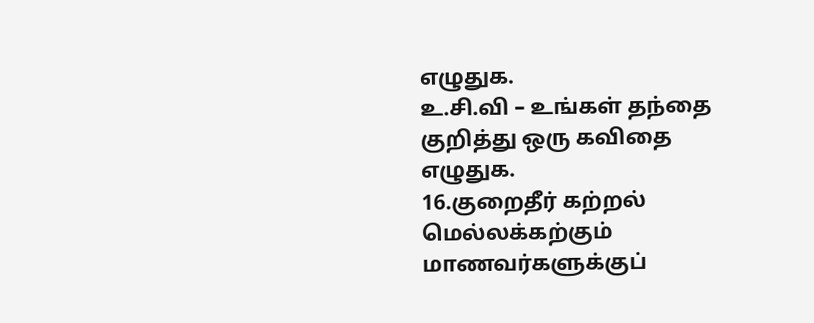எழுதுக.
உ.சி.வி – உங்கள் தந்தை குறித்து ஒரு கவிதை எழுதுக.
16.குறைதீர் கற்றல்
மெல்லக்கற்கும் மாணவர்களுக்குப்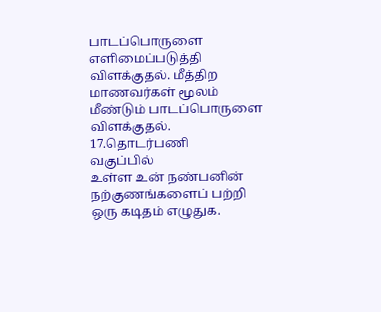பாடப்பொருளை எளிமைப்படுத்தி
விளக்குதல். மீத்திற மாணவர்கள் மூலம் மீண்டும் பாடப்பொருளை விளக்குதல்.
17.தொடர்பணி
வகுப்பில்
உள்ள உன் நண்பனின் நற்குணங்களைப் பற்றி ஒரு கடிதம் எழுதுக.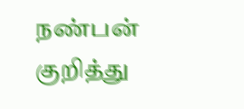நண்பன்
குறித்து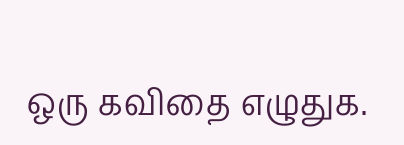ஒரு கவிதை எழுதுக.